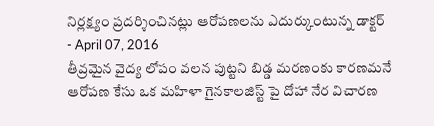నిర్లక్ష్యం ప్రదర్శించినట్లు ఆరోపణలను ఎదుర్కుంటున్న డాక్టర్
- April 07, 2016
తీవ్రమైన వైద్య లోపం వలన పుట్టని బిడ్డ మరణంకు కారణమనే ఆరోపణ కేసు ఒక మహిళా గైనకాలజిస్ట్ పై దోహా నేర విచారణ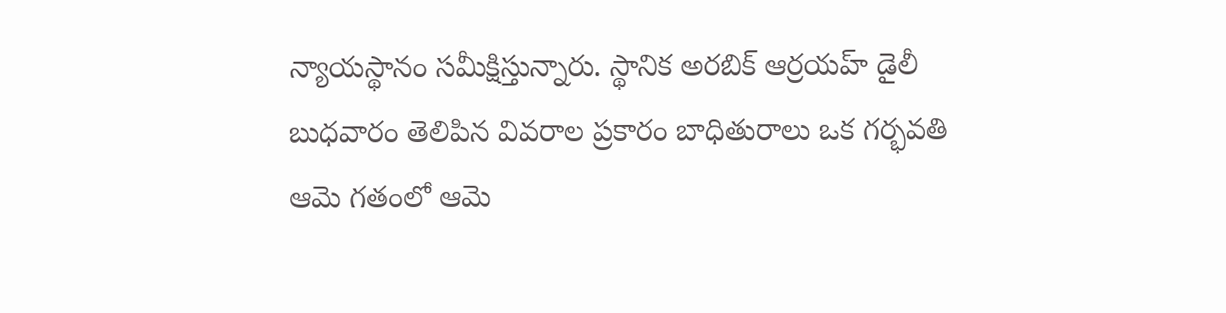న్యాయస్థానం సమీక్షిస్తున్నారు. స్థానిక అరబిక్ ఆర్రయహ్ డైలీ బుధవారం తెలిపిన వివరాల ప్రకారం బాధితురాలు ఒక గర్భవతి ఆమె గతంలో ఆమె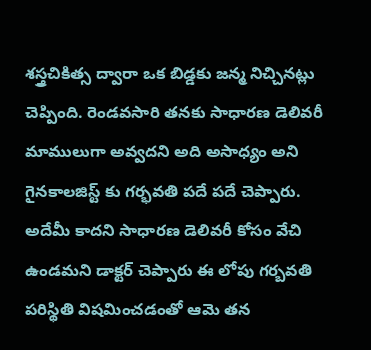శస్త్రచికిత్స ద్వారా ఒక బిడ్డకు జన్మ నిచ్చినట్లు చెప్పింది. రెండవసారి తనకు సాధారణ డెలివరీ మాములుగా అవ్వదని అది అసాధ్యం అని గైనకాలజిస్ట్ కు గర్భవతి పదే పదే చెప్పారు. అదేమీ కాదని సాధారణ డెలివరీ కోసం వేచి ఉండమని డాక్టర్ చెప్పారు ఈ లోపు గర్బవతి పరిస్థితి విషమించడంతో ఆమె తన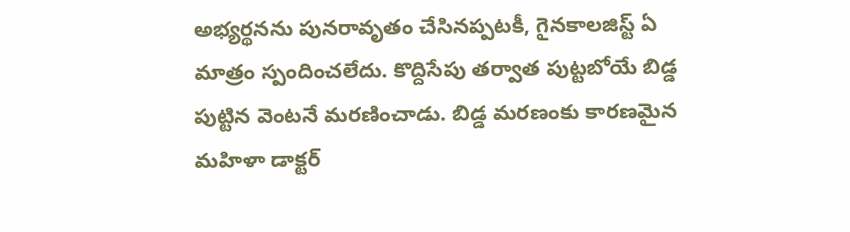అభ్యర్థనను పునరావృతం చేసినప్పటకీ, గైనకాలజిస్ట్ ఏ మాత్రం స్పందించలేదు. కొద్దిసేపు తర్వాత పుట్టబోయే బిడ్డ పుట్టిన వెంటనే మరణించాడు. బిడ్డ మరణంకు కారణమైన మహిళా డాక్టర్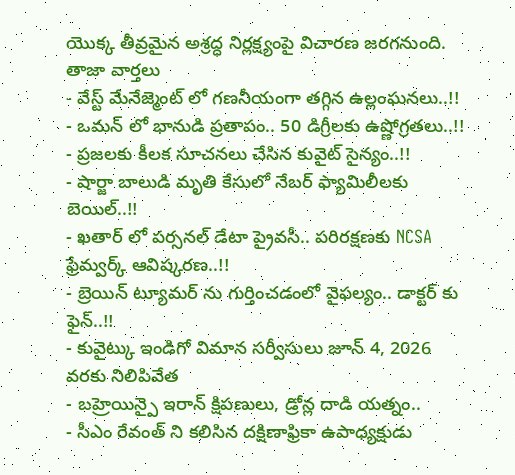యొక్క తీవ్రమైన అశ్రద్ధ నిర్లక్ష్యంపై విచారణ జరగనుంది.
తాజా వార్తలు
- వేస్ట్ మేనేజ్మెంట్ లో గణనీయంగా తగ్గిన ఉల్లంఘనలు..!!
- ఒమన్ లో భానుడి ప్రతాపం.. 50 డిగ్రీలకు ఉష్ణోగ్రతలు..!!
- ప్రజలకు కీలక సూచనలు చేసిన కువైట్ సైన్యం..!!
- షార్జా బాలుడి మృతి కేసులో నేబర్ ఫ్యామిలీలకు బెయిల్..!!
- ఖతార్ లో పర్సనల్ డేటా ప్రైవసీ.. పరిరక్షణకు NCSA ఫ్రేమ్వర్క్ ఆవిష్కరణ..!!
- బ్రెయిన్ ట్యూమర్ ను గుర్తించడంలో వైఫల్యం.. డాక్టర్ కు ఫైన్..!!
- కువైట్కు ఇండిగో విమాన సర్వీసులు జూన్ 4, 2026 వరకు నిలిపివేత
- బహ్రెయిన్పై ఇరాన్ క్షిపణులు, డ్రోన్ల దాడి యత్నం..
- సీఎం రేవంత్ ని కలిసిన దక్షిణాఫ్రికా ఉపాధ్యక్షుడు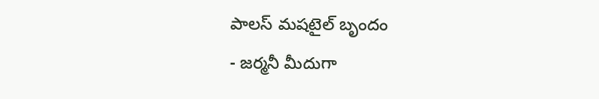పాలస్ మషటైల్ బృందం
- జర్మనీ మీదుగా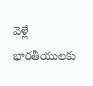వెళ్లే భారతీయులకు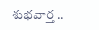శుభవార్త ..